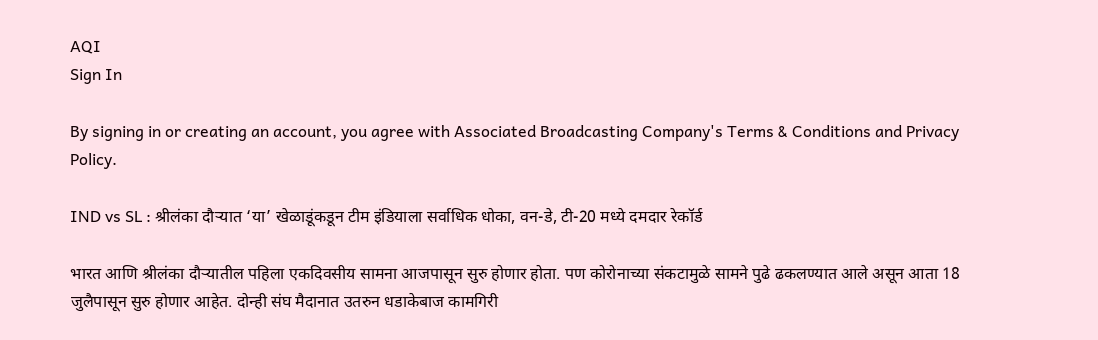AQI
Sign In

By signing in or creating an account, you agree with Associated Broadcasting Company's Terms & Conditions and Privacy Policy.

IND vs SL : श्रीलंका दौऱ्यात ‘या’ खेळाडूंकडून टीम इंडियाला सर्वाधिक धोका, वन-डे, टी-20 मध्ये दमदार रेकॉर्ड

भारत आणि श्रीलंका दौऱ्यातील पहिला एकदिवसीय सामना आजपासून सुरु होणार होता. पण कोरोनाच्या संकटामुळे सामने पुढे ढकलण्यात आले असून आता 18 जुलैपासून सुरु होणार आहेत. दोन्ही संघ मैदानात उतरुन धडाकेबाज कामगिरी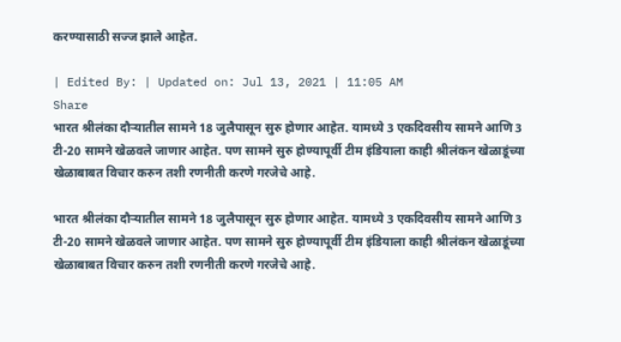करण्यासाठी सज्ज झाले आहेत.

| Edited By: | Updated on: Jul 13, 2021 | 11:05 AM
Share
भारत श्रीलंका दौऱ्यातील सामने 18 जुलैपासून सुरु होणार आहेत. यामध्ये 3 एकदिवसीय सामने आणि 3 टी-20 सामने खेळवले जाणार आहेत. पण सामने सुरु होण्यापूर्वी टीम इंडियाला काही श्रीलंकन खेळाडूंच्या खेळाबाबत विचार करुन तशी रणनीती करणे गरजेचे आहे.

भारत श्रीलंका दौऱ्यातील सामने 18 जुलैपासून सुरु होणार आहेत. यामध्ये 3 एकदिवसीय सामने आणि 3 टी-20 सामने खेळवले जाणार आहेत. पण सामने सुरु होण्यापूर्वी टीम इंडियाला काही श्रीलंकन खेळाडूंच्या खेळाबाबत विचार करुन तशी रणनीती करणे गरजेचे आहे.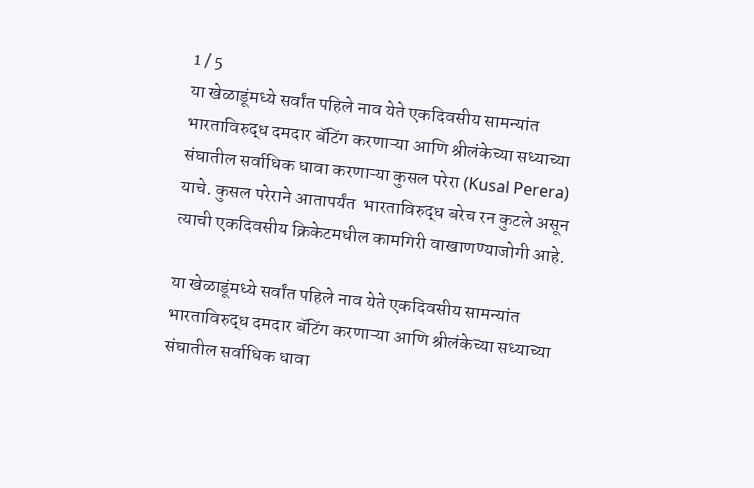1 / 5
या खेळाडूंमध्ये सर्वांत पहिले नाव येते एकदिवसीय सामन्यांत भारताविरुद्ध दमदार बॅटिंग करणाऱ्या आणि श्रीलंकेच्या सध्याच्या संघातील सर्वाधिक धावा करणाऱ्या कुसल परेरा (Kusal Perera) याचे. कुसल परेराने आतापर्यंत  भारताविरुद्ध बरेच रन कुटले असून त्याची एकदिवसीय क्रिकेटमधील कामगिरी वाखाणण्याजोगी आहे.

या खेळाडूंमध्ये सर्वांत पहिले नाव येते एकदिवसीय सामन्यांत भारताविरुद्ध दमदार बॅटिंग करणाऱ्या आणि श्रीलंकेच्या सध्याच्या संघातील सर्वाधिक धावा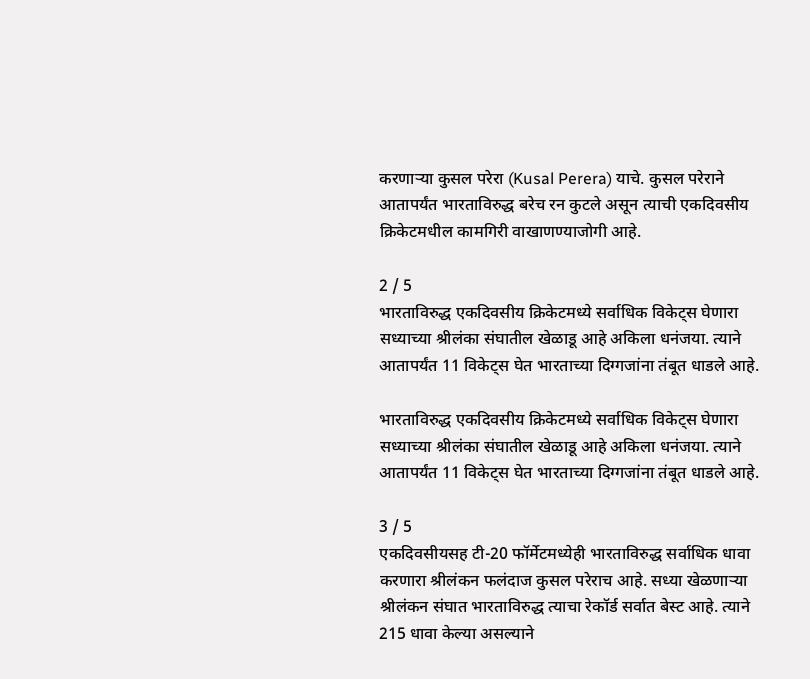करणाऱ्या कुसल परेरा (Kusal Perera) याचे. कुसल परेराने आतापर्यंत भारताविरुद्ध बरेच रन कुटले असून त्याची एकदिवसीय क्रिकेटमधील कामगिरी वाखाणण्याजोगी आहे.

2 / 5
भारताविरुद्ध एकदिवसीय क्रिकेटमध्ये सर्वाधिक विकेट्स घेणारा सध्याच्या श्रीलंका संघातील खेळाडू आहे अकिला धनंजया. त्याने आतापर्यंत 11 विकेट्स घेत भारताच्या दिग्गजांना तंबूत धाडले आहे.

भारताविरुद्ध एकदिवसीय क्रिकेटमध्ये सर्वाधिक विकेट्स घेणारा सध्याच्या श्रीलंका संघातील खेळाडू आहे अकिला धनंजया. त्याने आतापर्यंत 11 विकेट्स घेत भारताच्या दिग्गजांना तंबूत धाडले आहे.

3 / 5
एकदिवसीयसह टी-20 फॉर्मेटमध्येही भारताविरुद्ध सर्वाधिक धावा करणारा श्रीलंकन फलंदाज कुसल परेराच आहे. सध्या खेळणाऱ्या श्रीलंकन संघात भारताविरुद्ध त्याचा रेकॉर्ड सर्वात बेस्ट आहे. त्याने  215 धावा केल्या असल्याने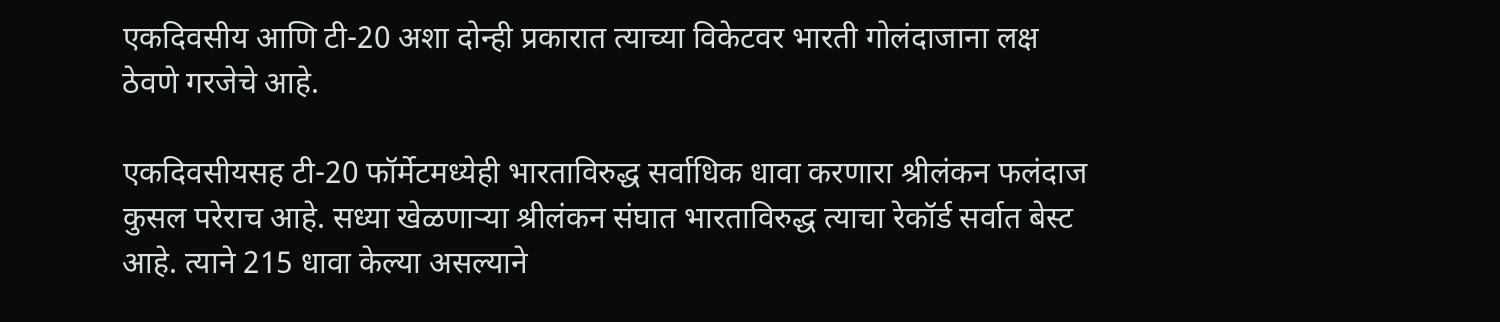एकदिवसीय आणि टी-20 अशा दोन्ही प्रकारात त्याच्या विकेटवर भारती गोलंदाजाना लक्ष ठेवणे गरजेचे आहे.

एकदिवसीयसह टी-20 फॉर्मेटमध्येही भारताविरुद्ध सर्वाधिक धावा करणारा श्रीलंकन फलंदाज कुसल परेराच आहे. सध्या खेळणाऱ्या श्रीलंकन संघात भारताविरुद्ध त्याचा रेकॉर्ड सर्वात बेस्ट आहे. त्याने 215 धावा केल्या असल्याने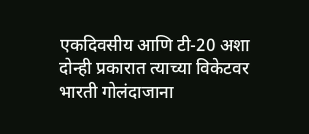एकदिवसीय आणि टी-20 अशा दोन्ही प्रकारात त्याच्या विकेटवर भारती गोलंदाजाना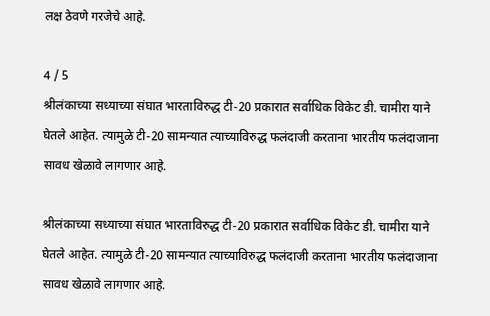लक्ष ठेवणे गरजेचे आहे.

4 / 5
श्रीलंकाच्या सध्याच्या संघात भारताविरुद्ध टी-20 प्रकारात सर्वाधिक विकेट डी. चामीरा याने घेतले आहेत. त्यामुळे टी-20 सामन्यात त्याच्याविरुद्ध फलंदाजी करताना भारतीय फलंदाजाना सावध खेळावे लागणार आहे.

श्रीलंकाच्या सध्याच्या संघात भारताविरुद्ध टी-20 प्रकारात सर्वाधिक विकेट डी. चामीरा याने घेतले आहेत. त्यामुळे टी-20 सामन्यात त्याच्याविरुद्ध फलंदाजी करताना भारतीय फलंदाजाना सावध खेळावे लागणार आहे.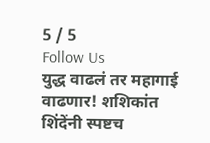5 / 5
Follow Us
युद्ध वाढलं तर महागाई वाढणार! शशिकांत शिंदेंनी स्पष्टच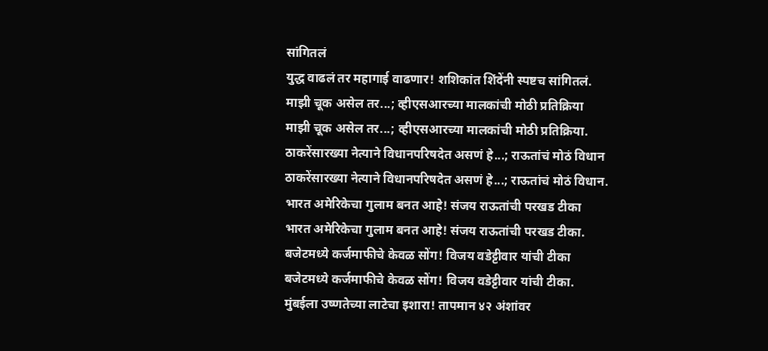सांगितलं
युद्ध वाढलं तर महागाई वाढणार! शशिकांत शिंदेंनी स्पष्टच सांगितलं.
माझी चूक असेल तर...; व्हीएसआरच्या मालकांची मोठी प्रतिक्रिया
माझी चूक असेल तर...; व्हीएसआरच्या मालकांची मोठी प्रतिक्रिया.
ठाकरेंसारख्या नेत्याने विधानपरिषदेत असणं हे...; राऊतांचं मोठं विधान
ठाकरेंसारख्या नेत्याने विधानपरिषदेत असणं हे...; राऊतांचं मोठं विधान.
भारत अमेरिकेचा गुलाम बनत आहे! संजय राऊतांची परखड टीका
भारत अमेरिकेचा गुलाम बनत आहे! संजय राऊतांची परखड टीका.
बजेटमध्ये कर्जमाफीचे केवळ सोंग! विजय वडेट्टीवार यांची टीका
बजेटमध्ये कर्जमाफीचे केवळ सोंग! विजय वडेट्टीवार यांची टीका.
मुंबईला उष्णतेच्या लाटेचा इशारा! तापमान ४२ अंशांवर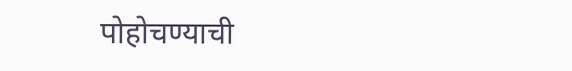पोहोचण्याची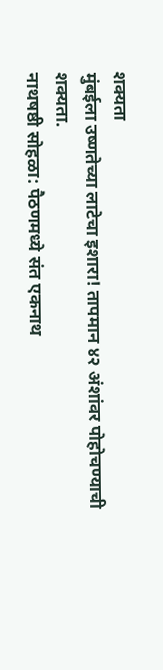शक्यता
मुंबईला उष्णतेच्या लाटेचा इशारा! तापमान ४२ अंशांवर पोहोचण्याची शक्यता.
नाथषष्ठी सोहळा: पैठणमध्ये संत एकनाथ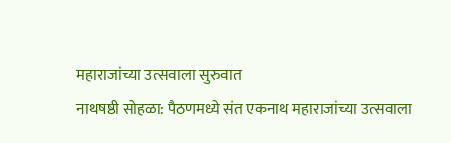महाराजांच्या उत्सवाला सुरुवात
नाथषष्ठी सोहळा: पैठणमध्ये संत एकनाथ महाराजांच्या उत्सवाला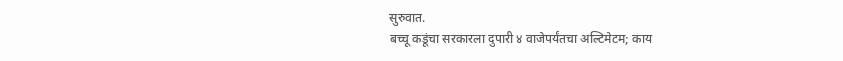सुरुवात.
बच्चू कडूंचा सरकारला दुपारी ४ वाजेपर्यंतचा अल्टिमेटम; काय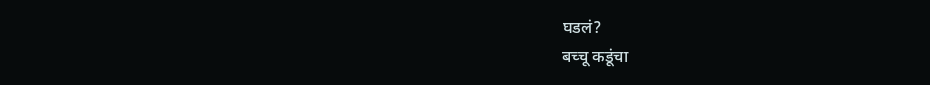घडलं?
बच्चू कडूंचा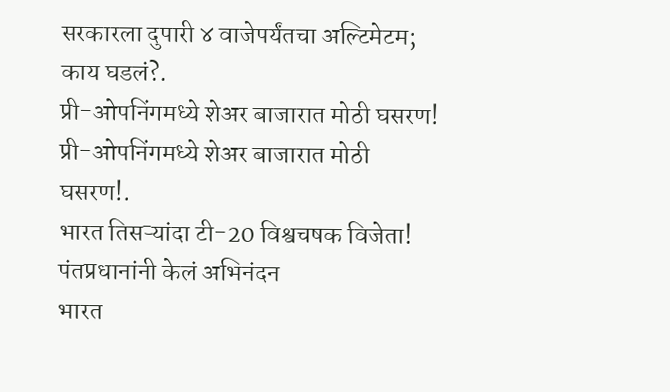सरकारला दुपारी ४ वाजेपर्यंतचा अल्टिमेटम; काय घडलं?.
प्री-ओपनिंगमध्ये शेअर बाजारात मोठी घसरण!
प्री-ओपनिंगमध्ये शेअर बाजारात मोठी घसरण!.
भारत तिसऱ्यांदा टी-20 विश्वचषक विजेता! पंतप्रधानांनी केलं अभिनंदन
भारत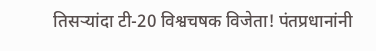तिसऱ्यांदा टी-20 विश्वचषक विजेता! पंतप्रधानांनी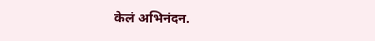केलं अभिनंदन.